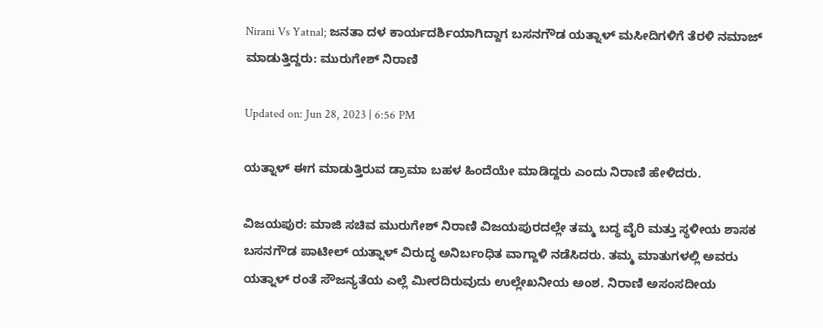Nirani Vs Yatnal; ಜನತಾ ದಳ ಕಾರ್ಯದರ್ಶಿಯಾಗಿದ್ದಾಗ ಬಸನಗೌಡ ಯತ್ನಾಳ್ ಮಸೀದಿಗಳಿಗೆ ತೆರಳಿ ನಮಾಜ್ ಮಾಡುತ್ತಿದ್ದರು: ಮುರುಗೇಶ್ ನಿರಾಣಿ

Updated on: Jun 28, 2023 | 6:56 PM

ಯತ್ನಾಳ್ ಈಗ ಮಾಡುತ್ತಿರುವ ಡ್ರಾಮಾ ಬಹಳ ಹಿಂದೆಯೇ ಮಾಡಿದ್ದರು ಎಂದು ನಿರಾಣಿ ಹೇಳಿದರು.

ವಿಜಯಪುರ: ಮಾಜಿ ಸಚಿವ ಮುರುಗೇಶ್ ನಿರಾಣಿ ವಿಜಯಪುರದಲ್ಲೇ ತಮ್ಮ ಬದ್ಧ ವೈರಿ ಮತ್ತು ಸ್ಥಳೀಯ ಶಾಸಕ ಬಸನಗೌಡ ಪಾಟೀಲ್ ಯತ್ನಾಳ್ ವಿರುದ್ಧ ಅನಿರ್ಬಂಧಿತ ವಾಗ್ದಾಳಿ ನಡೆಸಿದರು. ತಮ್ಮ ಮಾತುಗಳಲ್ಲಿ ಅವರು ಯತ್ನಾಳ್ ರಂತೆ ಸೌಜನ್ಯತೆಯ ಎಲ್ಲೆ ಮೀರದಿರುವುದು ಉಲ್ಲೇಖನೀಯ ಅಂಶ. ನಿರಾಣಿ ಅಸಂಸದೀಯ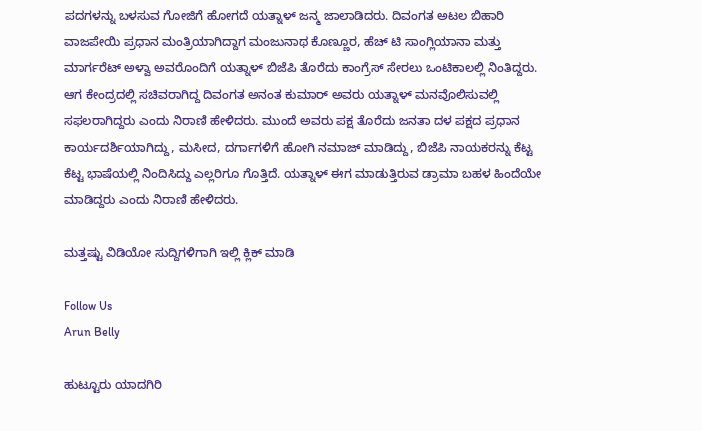ಪದಗಳನ್ನು ಬಳಸುವ ಗೋಜಿಗೆ ಹೋಗದೆ ಯತ್ನಾಳ್ ಜನ್ಮ ಜಾಲಾಡಿದರು. ದಿವಂಗತ ಅಟಲ ಬಿಹಾರಿ ವಾಜಪೇಯಿ ಪ್ರಧಾನ ಮಂತ್ರಿಯಾಗಿದ್ದಾಗ ಮಂಜುನಾಥ ಕೊಣ್ಣೂರ, ಹೆಚ್ ಟಿ ಸಾಂಗ್ಲಿಯಾನಾ ಮತ್ತು ಮಾರ್ಗರೆಟ್ ಅಳ್ವಾ ಅವರೊಂದಿಗೆ ಯತ್ನಾಳ್ ಬಿಜೆಪಿ ತೊರೆದು ಕಾಂಗ್ರೆಸ್ ಸೇರಲು ಒಂಟಿಕಾಲಲ್ಲಿ ನಿಂತಿದ್ದರು. ಆಗ ಕೇಂದ್ರದಲ್ಲಿ ಸಚಿವರಾಗಿದ್ದ ದಿವಂಗತ ಅನಂತ ಕುಮಾರ್ ಅವರು ಯತ್ನಾಳ್ ಮನವೊಲಿಸುವಲ್ಲಿ ಸಫಲರಾಗಿದ್ದರು ಎಂದು ನಿರಾಣಿ ಹೇಳಿದರು. ಮುಂದೆ ಅವರು ಪಕ್ಷ ತೊರೆದು ಜನತಾ ದಳ ಪಕ್ಷದ ಪ್ರಧಾನ ಕಾರ್ಯದರ್ಶಿಯಾಗಿದ್ದು, ಮಸೀದ, ದರ್ಗಾಗಳಿಗೆ ಹೋಗಿ ನಮಾಜ್ ಮಾಡಿದ್ದು, ಬಿಜೆಪಿ ನಾಯಕರನ್ನು ಕೆಟ್ಟ ಕೆಟ್ಟ ಭಾಷೆಯಲ್ಲಿ ನಿಂದಿಸಿದ್ದು ಎಲ್ಲರಿಗೂ ಗೊತ್ತಿದೆ. ಯತ್ನಾಳ್ ಈಗ ಮಾಡುತ್ತಿರುವ ಡ್ರಾಮಾ ಬಹಳ ಹಿಂದೆಯೇ ಮಾಡಿದ್ದರು ಎಂದು ನಿರಾಣಿ ಹೇಳಿದರು.

ಮತ್ತಷ್ಟು ವಿಡಿಯೋ ಸುದ್ದಿಗಳಿಗಾಗಿ ಇಲ್ಲಿ ಕ್ಲಿಕ್ ಮಾಡಿ

Follow Us
Arun Belly

ಹುಟ್ಟೂರು ಯಾದಗಿರಿ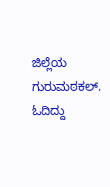ಜಿಲ್ಲೆಯ ಗುರುಮಠಕಲ್. ಓದಿದ್ದು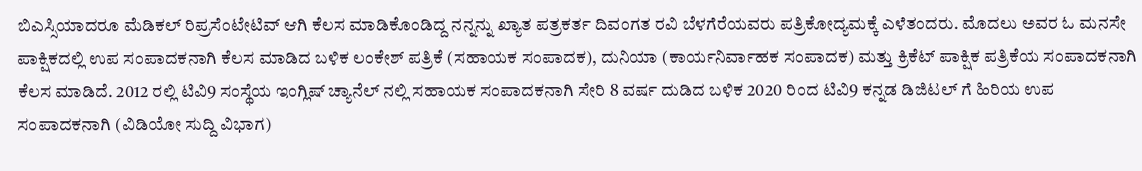ಬಿಎಸ್ಸಿಯಾದರೂ ಮೆಡಿಕಲ್ ರಿಪ್ರಸೆಂಟೇಟಿವ್ ಆಗಿ ಕೆಲಸ ಮಾಡಿಕೊಂಡಿದ್ದ ನನ್ನನ್ನು ಖ್ಯಾತ ಪತ್ರಕರ್ತ ದಿವಂಗತ ರವಿ ಬೆಳಗೆರೆಯವರು ಪತ್ರಿಕೋದ್ಯಮಕ್ಕೆ ಎಳೆತಂದರು. ಮೊದಲು ಅವರ ಓ ಮನಸೇ ಪಾಕ್ಷಿಕದಲ್ಲಿ ಉಪ ಸಂಪಾದಕನಾಗಿ ಕೆಲಸ ಮಾಡಿದ ಬಳಿಕ ಲಂಕೇಶ್ ಪತ್ರಿಕೆ (ಸಹಾಯಕ ಸಂಪಾದಕ), ದುನಿಯಾ (ಕಾರ್ಯನಿರ್ವಾಹಕ ಸಂಪಾದಕ) ಮತ್ತು ಕ್ರಿಕೆಟ್ ಪಾಕ್ಷಿಕ ಪತ್ರಿಕೆಯ ಸಂಪಾದಕನಾಗಿ ಕೆಲಸ ಮಾಡಿದೆ. 2012 ರಲ್ಲಿ ಟಿವಿ9 ಸಂಸ್ಥೆಯ ಇಂಗ್ಲಿಷ್ ಚ್ಯಾನೆಲ್ ನಲ್ಲಿ ಸಹಾಯಕ ಸಂಪಾದಕನಾಗಿ ಸೇರಿ 8 ವರ್ಷ ದುಡಿದ ಬಳಿಕ 2020 ರಿಂದ ಟಿವಿ9 ಕನ್ನಡ ಡಿಜಿಟಲ್ ಗೆ ಹಿರಿಯ ಉಪ ಸಂಪಾದಕನಾಗಿ (ವಿಡಿಯೋ ಸುದ್ದಿ ವಿಭಾಗ)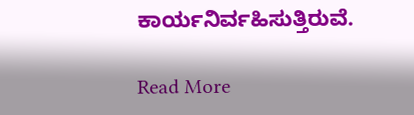ಕಾರ್ಯನಿರ್ವಹಿಸುತ್ತಿರುವೆ.

Read More